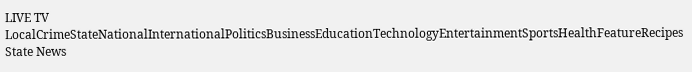LIVE TV LocalCrimeStateNationalInternationalPoliticsBusinessEducationTechnologyEntertainmentSportsHealthFeatureRecipes
State News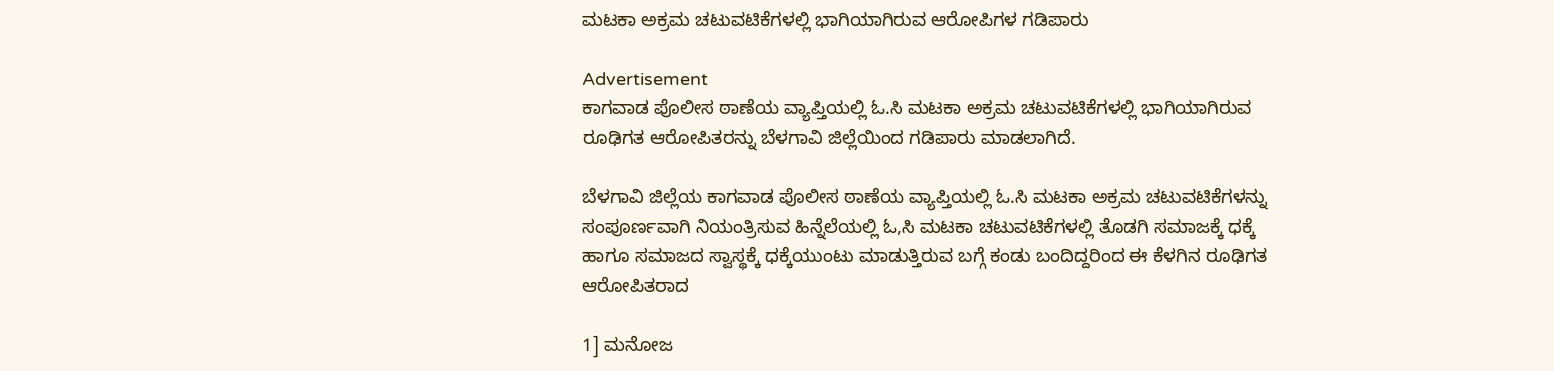ಮಟಕಾ ಅಕ್ರಮ ಚಟುವಟಿಕೆಗಳಲ್ಲಿ ಭಾಗಿಯಾಗಿರುವ ಆರೋಪಿಗಳ ಗಡಿಪಾರು

Advertisement
ಕಾಗವಾಡ ಪೊಲೀಸ ಠಾಣೆಯ ವ್ಯಾಪ್ತಿಯಲ್ಲಿ ಓ.ಸಿ ಮಟಕಾ ಅಕ್ರಮ ಚಟುವಟಿಕೆಗಳಲ್ಲಿ ಭಾಗಿಯಾಗಿರುವ ರೂಢಿಗತ ಆರೋಪಿತರನ್ನು ಬೆಳಗಾವಿ ಜಿಲ್ಲೆಯಿಂದ ಗಡಿಪಾರು ಮಾಡಲಾಗಿದೆ.

ಬೆಳಗಾವಿ ಜಿಲ್ಲೆಯ ಕಾಗವಾಡ ಪೊಲೀಸ ಠಾಣೆಯ ವ್ಯಾಪ್ತಿಯಲ್ಲಿ ಓ.ಸಿ ಮಟಕಾ ಅಕ್ರಮ ಚಟುವಟಿಕೆಗಳನ್ನು ಸಂಪೂರ್ಣವಾಗಿ ನಿಯಂತ್ರಿಸುವ ಹಿನ್ನೆಲೆಯಲ್ಲಿ ಓ,ಸಿ ಮಟಕಾ ಚಟುವಟಿಕೆಗಳಲ್ಲಿ ತೊಡಗಿ ಸಮಾಜಕ್ಕೆ ಧಕ್ಕೆ ಹಾಗೂ ಸಮಾಜದ ಸ್ವಾಸ್ಥಕ್ಕೆ ಧಕ್ಕೆಯುಂಟು ಮಾಡುತ್ತಿರುವ ಬಗ್ಗೆ ಕಂಡು ಬಂದಿದ್ದರಿಂದ ಈ ಕೆಳಗಿನ ರೂಢಿಗತ ಆರೋಪಿತರಾದ

1] ಮನೋಜ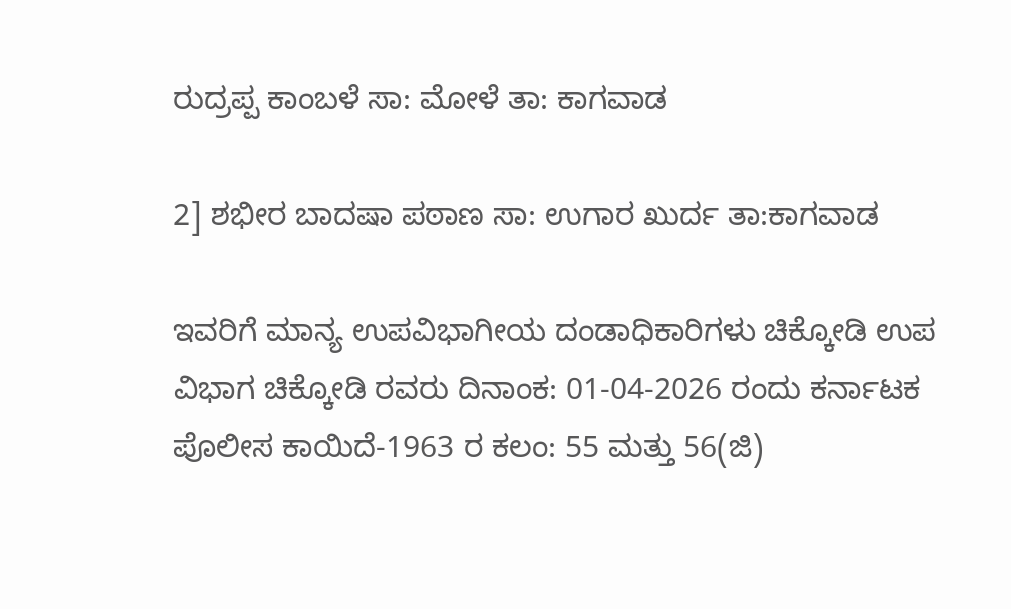ರುದ್ರಪ್ಪ ಕಾಂಬಳೆ ಸಾ: ಮೋಳೆ ತಾ: ಕಾಗವಾಡ

2] ಶಭೀರ ಬಾದಷಾ ಪಠಾಣ ಸಾ: ಉಗಾರ ಖುರ್ದ ತಾ:ಕಾಗವಾಡ

ಇವರಿಗೆ ಮಾನ್ಯ ಉಪವಿಭಾಗೀಯ ದಂಡಾಧಿಕಾರಿಗಳು ಚಿಕ್ಕೋಡಿ ಉಪ ವಿಭಾಗ ಚಿಕ್ಕೋಡಿ ರವರು ದಿನಾಂಕ: 01-04-2026 ರಂದು ಕರ್ನಾಟಕ ಪೊಲೀಸ ಕಾಯಿದೆ-1963 ರ ಕಲಂ: 55 ಮತ್ತು 56(ಜಿ)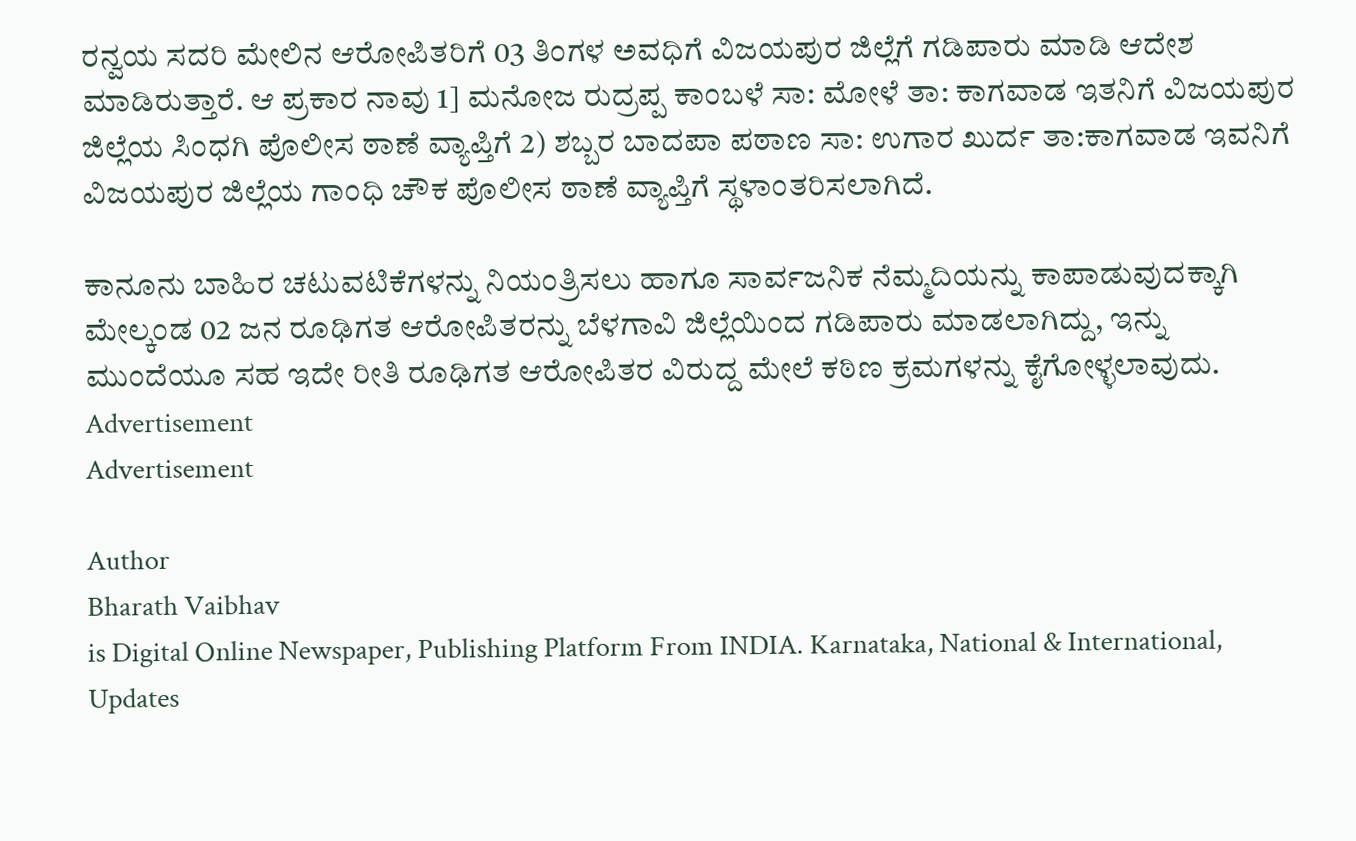ರನ್ವಯ ಸದರಿ ಮೇಲಿನ ಆರೋಪಿತರಿಗೆ 03 ತಿಂಗಳ ಅವಧಿಗೆ ವಿಜಯಪುರ ಜಿಲ್ಲೆಗೆ ಗಡಿಪಾರು ಮಾಡಿ ಆದೇಶ ಮಾಡಿರುತ್ತಾರೆ. ಆ ಪ್ರಕಾರ ನಾವು 1] ಮನೋಜ ರುದ್ರಪ್ಪ ಕಾಂಬಳೆ ಸಾ: ಮೋಳೆ ತಾ: ಕಾಗವಾಡ ಇತನಿಗೆ ವಿಜಯಪುರ ಜಿಲ್ಲೆಯ ಸಿಂಧಗಿ ಪೊಲೀಸ ಠಾಣೆ ವ್ಯಾಪ್ತಿಗೆ 2) ಶಬ್ಬರ ಬಾದಪಾ ಪಠಾಣ ಸಾ: ಉಗಾರ ಖುರ್ದ ತಾ:ಕಾಗವಾಡ ಇವನಿಗೆ ವಿಜಯಪುರ ಜಿಲ್ಲೆಯ ಗಾಂಧಿ ಚೌಕ ಪೊಲೀಸ ಠಾಣೆ ವ್ಯಾಪ್ತಿಗೆ ಸ್ಥಳಾಂತರಿಸಲಾಗಿದೆ.

ಕಾನೂನು ಬಾಹಿರ ಚಟುವಟಿಕೆಗಳನ್ನು ನಿಯಂತ್ರಿಸಲು ಹಾಗೂ ಸಾರ್ವಜನಿಕ ನೆಮ್ಮದಿಯನ್ನು ಕಾಪಾಡುವುದಕ್ಕಾಗಿ ಮೇಲ್ಕಂಡ 02 ಜನ ರೂಢಿಗತ ಆರೋಪಿತರನ್ನು ಬೆಳಗಾವಿ ಜಿಲ್ಲೆಯಿಂದ ಗಡಿಪಾರು ಮಾಡಲಾಗಿದ್ದು, ಇನ್ನು ಮುಂದೆಯೂ ಸಹ ಇದೇ ರೀತಿ ರೂಢಿಗತ ಆರೋಪಿತರ ವಿರುದ್ದ ಮೇಲೆ ಕಠಿಣ ಕ್ರಮಗಳನ್ನು ಕೈಗೋಳ್ಳಲಾವುದು.
Advertisement
Advertisement

Author
Bharath Vaibhav
is Digital Online Newspaper, Publishing Platform From INDIA. Karnataka, National & International, Updates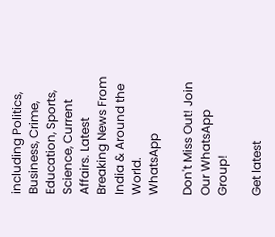including Politics, Business, Crime, Education, Sports, Science, Current Affairs. Latest Breaking News From India & Around the World.
WhatsApp

Don't Miss Out! Join Our WhatsApp Group!

Get latest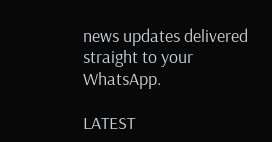news updates delivered straight to your WhatsApp.

LATEST